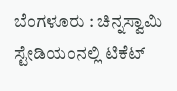ಬೆಂಗಳೂರು : ಚಿನ್ನಸ್ವಾಮಿ ಸ್ಟೇಡಿಯಂನಲ್ಲಿ ಟಿಕೆಟ್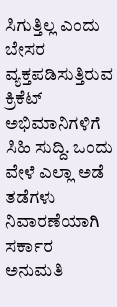ಸಿಗುತ್ತಿಲ್ಲ ಎಂದು ಬೇಸರ ವ್ಯಕ್ತಪಡಿಸುತ್ತಿರುವ ಕ್ರಿಕೆಟ್ ಅಭಿಮಾನಿಗಳಿಗೆ ಸಿಹಿ ಸುದ್ದಿ. ಒಂದು ವೇಳೆ ಎಲ್ಲಾ ಅಡೆ ತಡೆಗಳು ನಿವಾರಣೆಯಾಗಿ ಸರ್ಕಾರ ಅನುಮತಿ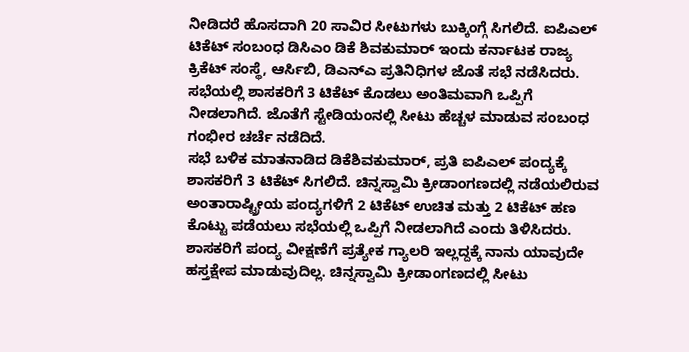ನೀಡಿದರೆ ಹೊಸದಾಗಿ 20 ಸಾವಿರ ಸೀಟುಗಳು ಬುಕ್ಕಿಂಗ್ಗೆ ಸಿಗಲಿದೆ. ಐಪಿಎಲ್ ಟಿಕೆಟ್ ಸಂಬಂಧ ಡಿಸಿಎಂ ಡಿಕೆ ಶಿವಕುಮಾರ್ ಇಂದು ಕರ್ನಾಟಕ ರಾಜ್ಯ ಕ್ರಿಕೆಟ್ ಸಂಸ್ಥೆ, ಆರ್ಸಿಬಿ, ಡಿಎನ್ಎ ಪ್ರತಿನಿಧಿಗಳ ಜೊತೆ ಸಭೆ ನಡೆಸಿದರು. ಸಭೆಯಲ್ಲಿ ಶಾಸಕರಿಗೆ 3 ಟಿಕೆಟ್ ಕೊಡಲು ಅಂತಿಮವಾಗಿ ಒಪ್ಪಿಗೆ ನೀಡಲಾಗಿದೆ. ಜೊತೆಗೆ ಸ್ಟೇಡಿಯಂನಲ್ಲಿ ಸೀಟು ಹೆಚ್ಚಳ ಮಾಡುವ ಸಂಬಂಧ ಗಂಭೀರ ಚರ್ಚೆ ನಡೆದಿದೆ.
ಸಭೆ ಬಳಿಕ ಮಾತನಾಡಿದ ಡಿಕೆಶಿವಕುಮಾರ್, ಪ್ರತಿ ಐಪಿಎಲ್ ಪಂದ್ಯಕ್ಕೆ ಶಾಸಕರಿಗೆ 3 ಟಿಕೆಟ್ ಸಿಗಲಿದೆ. ಚಿನ್ನಸ್ವಾಮಿ ಕ್ರೀಡಾಂಗಣದಲ್ಲಿ ನಡೆಯಲಿರುವ ಅಂತಾರಾಷ್ಟ್ರೀಯ ಪಂದ್ಯಗಳಿಗೆ 2 ಟಿಕೆಟ್ ಉಚಿತ ಮತ್ತು 2 ಟಿಕೆಟ್ ಹಣ ಕೊಟ್ಟು ಪಡೆಯಲು ಸಭೆಯಲ್ಲಿ ಒಪ್ಪಿಗೆ ನೀಡಲಾಗಿದೆ ಎಂದು ತಿಳಿಸಿದರು. ಶಾಸಕರಿಗೆ ಪಂದ್ಯ ವೀಕ್ಷಣೆಗೆ ಪ್ರತ್ಯೇಕ ಗ್ಯಾಲರಿ ಇಲ್ಲದ್ದಕ್ಕೆ ನಾನು ಯಾವುದೇ ಹಸ್ತಕ್ಷೇಪ ಮಾಡುವುದಿಲ್ಲ. ಚಿನ್ನಸ್ವಾಮಿ ಕ್ರೀಡಾಂಗಣದಲ್ಲಿ ಸೀಟು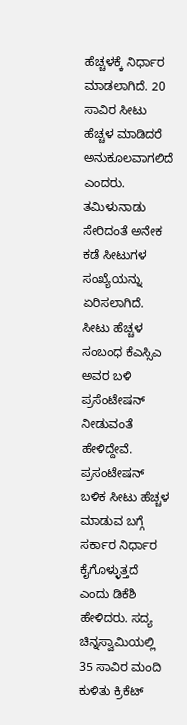ಹೆಚ್ಚಳಕ್ಕೆ ನಿರ್ಧಾರ ಮಾಡಲಾಗಿದೆ. 20 ಸಾವಿರ ಸೀಟು ಹೆಚ್ಚಳ ಮಾಡಿದರೆ ಅನುಕೂಲವಾಗಲಿದೆ ಎಂದರು.
ತಮಿಳುನಾಡು ಸೇರಿದಂತೆ ಅನೇಕ ಕಡೆ ಸೀಟುಗಳ ಸಂಖ್ಯೆಯನ್ನು ಏರಿಸಲಾಗಿದೆ. ಸೀಟು ಹೆಚ್ಚಳ ಸಂಬಂಧ ಕೆಎಸ್ಸಿಎ ಅವರ ಬಳಿ ಪ್ರಸೆಂಟೇಷನ್ ನೀಡುವಂತೆ ಹೇಳಿದ್ದೇವೆ. ಪ್ರಸಂಟೇಷನ್ ಬಳಿಕ ಸೀಟು ಹೆಚ್ಚಳ ಮಾಡುವ ಬಗ್ಗೆ ಸರ್ಕಾರ ನಿರ್ಧಾರ ಕೈಗೊಳ್ಳುತ್ತದೆ ಎಂದು ಡಿಕೆಶಿ ಹೇಳಿದರು. ಸದ್ಯ ಚಿನ್ನಸ್ವಾಮಿಯಲ್ಲಿ 35 ಸಾವಿರ ಮಂದಿ ಕುಳಿತು ಕ್ರಿಕೆಟ್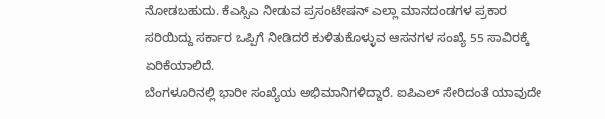ನೋಡಬಹುದು. ಕೆಎಸ್ಸಿಎ ನೀಡುವ ಪ್ರಸಂಟೇಷನ್ ಎಲ್ಲಾ ಮಾನದಂಡಗಳ ಪ್ರಕಾರ ಸರಿಯಿದ್ದು ಸರ್ಕಾರ ಒಪ್ಪಿಗೆ ನೀಡಿದರೆ ಕುಳಿತುಕೊಳ್ಳುವ ಆಸನಗಳ ಸಂಖ್ಯೆ 55 ಸಾವಿರಕ್ಕೆ ಏರಿಕೆಯಾಲಿದೆ.
ಬೆಂಗಳೂರಿನಲ್ಲಿ ಭಾರೀ ಸಂಖ್ಯೆಯ ಅಭಿಮಾನಿಗಳಿದ್ದಾರೆ. ಐಪಿಎಲ್ ಸೇರಿದಂತೆ ಯಾವುದೇ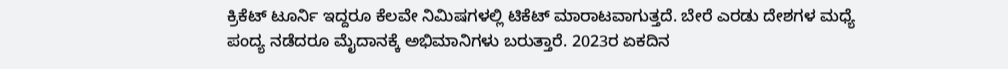ಕ್ರಿಕೆಟ್ ಟೂರ್ನಿ ಇದ್ದರೂ ಕೆಲವೇ ನಿಮಿಷಗಳಲ್ಲಿ ಟಿಕೆಟ್ ಮಾರಾಟವಾಗುತ್ತದೆ. ಬೇರೆ ಎರಡು ದೇಶಗಳ ಮಧ್ಯೆ ಪಂದ್ಯ ನಡೆದರೂ ಮೈದಾನಕ್ಕೆ ಅಭಿಮಾನಿಗಳು ಬರುತ್ತಾರೆ. 2023ರ ಏಕದಿನ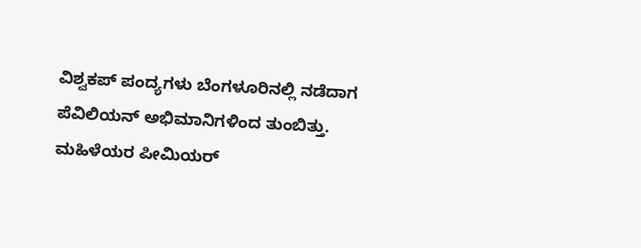ವಿಶ್ವಕಪ್ ಪಂದ್ಯಗಳು ಬೆಂಗಳೂರಿನಲ್ಲಿ ನಡೆದಾಗ ಪೆವಿಲಿಯನ್ ಅಭಿಮಾನಿಗಳಿಂದ ತುಂಬಿತ್ತು. ಮಹಿಳೆಯರ ಪೀಮಿಯರ್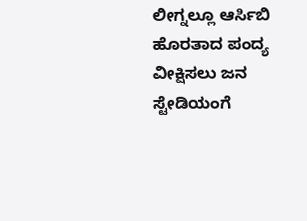ಲೀಗ್ನಲ್ಲೂ ಆರ್ಸಿಬಿ ಹೊರತಾದ ಪಂದ್ಯ ವೀಕ್ಷಿಸಲು ಜನ ಸ್ಟೇಡಿಯಂಗೆ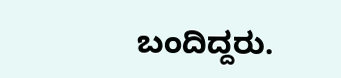ಬಂದಿದ್ದರು.